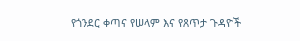የጎንደር ቀጣና የሠላም እና የጸጥታ ጉዳዮች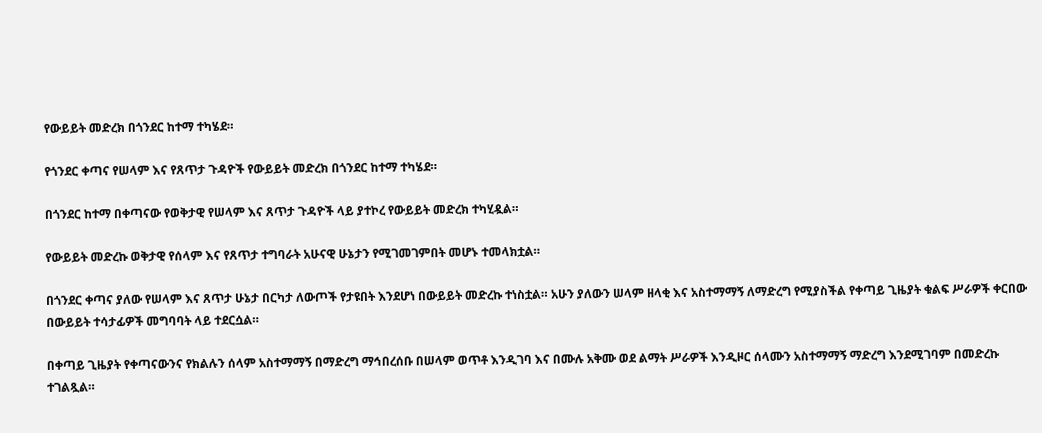የውይይት መድረክ በጎንደር ከተማ ተካሄደ።

የጎንደር ቀጣና የሠላም እና የጸጥታ ጉዳዮች የውይይት መድረክ በጎንደር ከተማ ተካሄደ።

በጎንደር ከተማ በቀጣናው የወቅታዊ የሠላም እና ጸጥታ ጉዳዮች ላይ ያተኮረ የውይይት መድረክ ተካሂዷል።

የውይይት መድረኩ ወቅታዊ የሰላም እና የጸጥታ ተግባራት አሁናዊ ሁኔታን የሚገመገምበት መሆኑ ተመላክቷል።

በጎንደር ቀጣና ያለው የሠላም እና ጸጥታ ሁኔታ በርካታ ለውጦች የታዩበት እንደሆነ በውይይት መድረኩ ተነስቷል። አሁን ያለውን ሠላም ዘላቂ እና አስተማማኝ ለማድረግ የሚያስችል የቀጣይ ጊዜያት ቁልፍ ሥራዎች ቀርበው በውይይት ተሳታፊዎች መግባባት ላይ ተደርሷል።

በቀጣይ ጊዜያት የቀጣናውንና የክልሉን ሰላም አስተማማኝ በማድረግ ማኅበረሰቡ በሠላም ወጥቶ እንዲገባ እና በሙሉ አቅሙ ወደ ልማት ሥራዎች እንዲዞር ሰላሙን አስተማማኝ ማድረግ እንደሚገባም በመድረኩ ተገልጿል።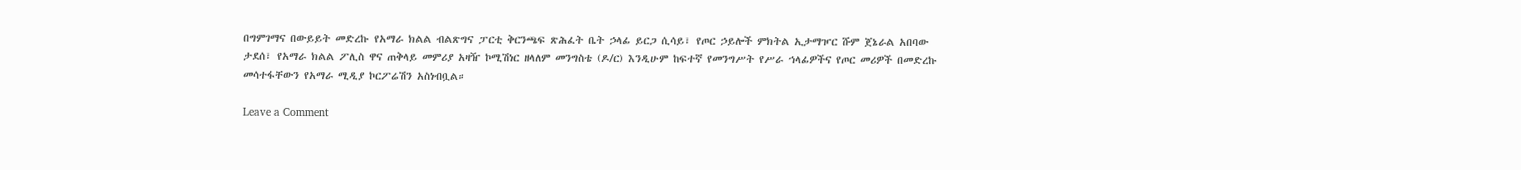በግምገማና በውይይት መድረኩ የአማራ ክልል ብልጽግና ፓርቲ ቅርንጫፍ ጽሕፈት ቤት ኃላፊ ይርጋ ሲሳይ፣ የጦር ኃይሎች ምክትል ኢታማዦር ሹም ጀኔራል አበባው ታደሰ፣ የአማራ ክልል ፖሊስ ዋና ጠቅላይ መምሪያ አዛዥ ኮሚሽነር ዘላለም መንግስቴ (ዶ/ር) እንዲሁም ከፍተኛ የመንግሥት የሥራ ኀላፊዎችና የጦር መሪዎች በመድረኩ መሳተፋቸውን የአማራ ሚዲያ ኮርፖሬሽን አስነብቧል።

Leave a Comment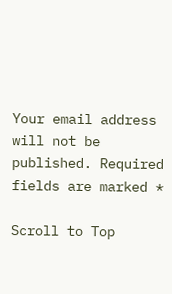Your email address will not be published. Required fields are marked *

Scroll to Top